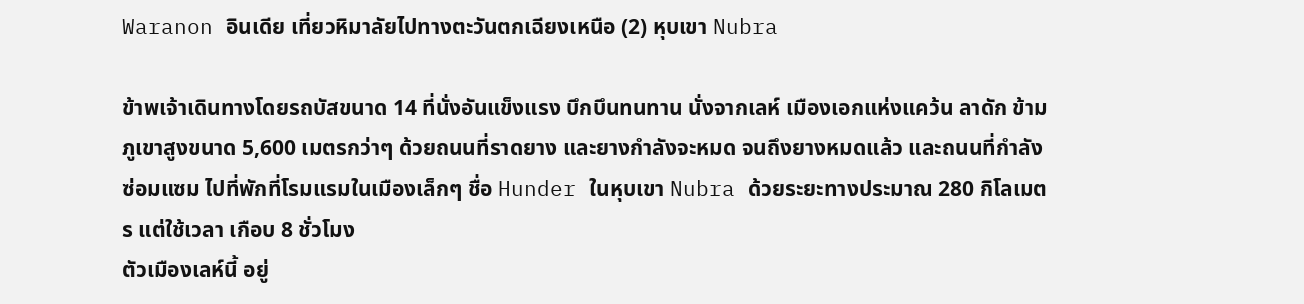Waranon อินเดีย เที่ยวหิมาลัยไปทางตะวันตกเฉียงเหนือ (2) หุบเขา Nubra

ข้าพเจ้าเดินทางโดยรถบัสขนาด 14 ที่นั่งอันแข็งแรง บึกบึนทนทาน นั่งจากเลห์ เมืองเอกแห่งแคว้น ลาดัก ข้ามภูเขาสูงขนาด 5,600 เมตรกว่าๆ ด้วยถนนที่ราดยาง และยางกำลังจะหมด จนถึงยางหมดแล้ว และถนนที่กำลังซ่อมแซม ไปที่พักที่โรมแรมในเมืองเล็กๆ ชื่อ Hunder ในหุบเขา Nubra ด้วยระยะทางประมาณ 280 กิโลเมตร แต่ใช้เวลา เกือบ 8 ชั่วโมง
ตัวเมืองเลห์นี้ อยู่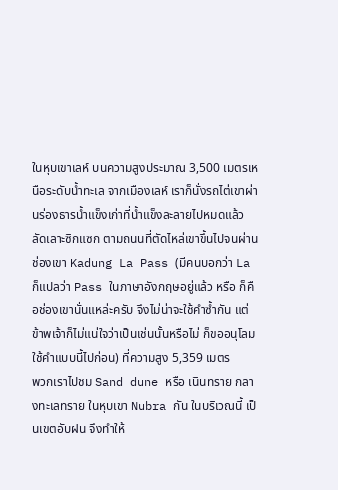ในหุบเขาเลห์ บนความสูงประมาณ 3,500 เมตรเหนือระดับน้ำทะเล จากเมืองเลห์ เราก็นั่งรถไต่เขาผ่านร่องธารน้ำแข็งเก่าที่น้ำแข็งละลายไปหมดแล้ว ลัดเลาะซิกแซก ตามถนนที่ตัดไหล่เขาขึ้นไปจนผ่านช่องเขา Kadung La Pass (มีคนบอกว่า La ก็แปลว่า Pass ในภาษาอังกฤษอยู่แล้ว หรือ ก็คือช่องเขานั่นแหล่ะครับ จึงไม่น่าจะใช้คำซ้ำกัน แต่ข้าพเจ้าก็ไม่แน่ใจว่าเป็นเช่นนั้นหรือไม่ ก็ขออนุโลมใช้คำแบบนี้ไปก่อน) ที่ความสูง 5,359 เมตร
พวกเราไปชม Sand dune หรือ เนินทราย กลางทะเลทราย ในหุบเขา Nubra กัน ในบริเวณนี้ เป็นเขตอับฝน จึงทำให้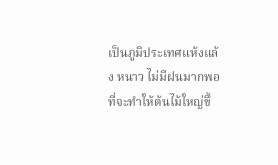เป็นภูมิประเทศแห้งแล้ง หนาว ไม่มีฝนมากพอที่จะทำให้ต้นไม้ใหญ่ขึ้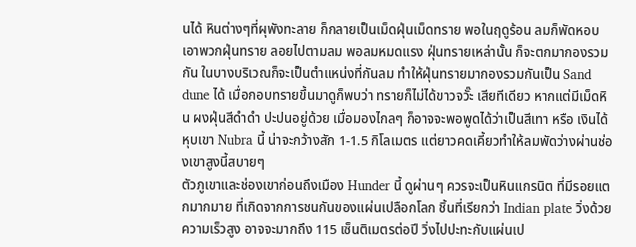นได้ หินต่างๆที่ผุพังทะลาย ก็กลายเป็นเม็ดฝุ่นเม็ดทราย พอในฤดูร้อน ลมก็พัดหอบเอาพวกฝุ่นทราย ลอยไปตามลม พอลมหมดแรง ฝุ่นทรายเหล่านั้น ก็จะตกมากองรวมกัน ในบางบริเวณก็จะเป็นตำแหน่งที่กันลม ทำให้ฝุ่นทรายมากองรวมกันเป็น Sand dune ได้ เมื่อกอบทรายขึ้นมาดูก็พบว่า ทรายก็ไม่ได้ขาวจวั๊ะ เสียทีเดียว หากแต่มีเม็ดหิน ผงฝุ่นสีดำดำ ปะปนอยู่ด้วย เมื่อมองไกลๆ ก็อาจจะพอพูดได้ว่าเป็นสีเทา หรือ เงินได้
หุบเขา Nubra นี้ น่าจะกว้างสัก 1-1.5 กิโลเมตร แต่ยาวคดเคี้ยวทำให้ลมพัดว่างผ่านช่องเขาสูงนี้สบายๆ
ตัวภูเขาและช่องเขาก่อนถึงเมือง Hunder นี้ ดูผ่านๆ ควรจะเป็นหินแกรนิต ที่มีรอยแตกมากมาย ที่เกิดจากการชนกันของแผ่นเปลือกโลก ชิ้นที่เรียกว่า Indian plate วิ่งด้วยความเร็วสูง อาจจะมากถึง 115 เซ็นติเมตรต่อปี วิ่งไปปะทะกับแผ่นเป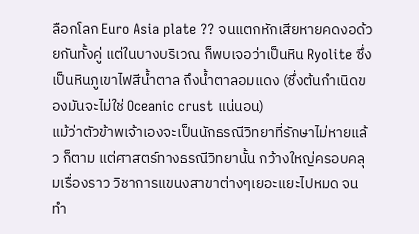ลือกโลก Euro Asia plate ?? จนแตกหักเสียหายคดงอด้วยกันทั้งคู่ แต่ในบางบริเวณ ก็พบเจอว่าเป็นหิน Ryolite ซึ่งเป็นหินภูเขาไฟสีน้ำตาล ถึงน้ำตาลอมแดง (ซึ่งต้นกำเนิดของมันจะไม่ใช่ Oceanic crust แน่นอน)
แม้ว่าตัวข้าพเจ้าเองจะเป็นนักธรณีวิทยาที่รักษาไม่หายแล้ว ก็ตาม แต่ศาสตร์ทางธรณีวิทยานั้น กว้างใหญ่ครอบคลุมเรื่องราว วิชาการแขนงสาขาต่างๆเยอะแยะไปหมด จนทำ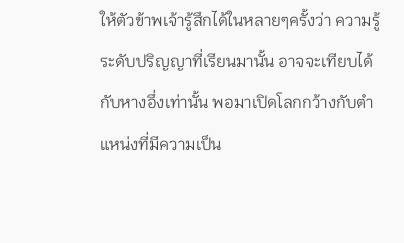ให้ตัวข้าพเจ้ารู้สึกได้ในหลายๆครั้งว่า ความรู้ระดับปริญญาที่เรียนมานั้น อาจจะเทียบได้กับหางอึ่งเท่านั้น พอมาเปิดโลกกว้างกับตำแหน่งที่มีความเป็น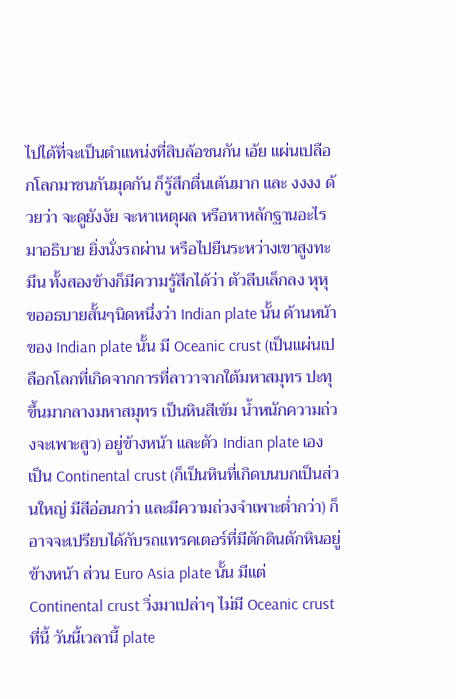ไปได้ที่จะเป็นตำแหน่งที่สิบล้อชนกัน เอ้ย แผ่นเปลือกโลกมาชนกันมุดกัน ก็รู้สึกตื่นเต้นมาก และ งงงง ด้วยว่า จะดูยังงัย จะหาเหตุผล หรือหาหลักฐานอะไร มาอธิบาย ยิ่งนั่งรถผ่าน หรือไปยืนระหว่างเขาสูงทะมึน ทั้งสองข้างก็มีความรู้สึกได้ว่า ตัวลีบเล็กลง หุหุ
ขออธบายสั้นๆนิดหนึ่งว่า Indian plate นั้น ด้านหน้าของ Indian plate นั้น มี Oceanic crust (เป็นแผ่นเปลือกโลกที่เกิดจากการที่ลาวาจากใต้มหาสมุทร ปะทุขึ้นมากลางมหาสมุทร เป็นหินสีเข้ม น้ำหนักความถ่วงจะเพาะสูว) อยู่ข้างหน้า และตัว Indian plate เอง เป็น Continental crust (ก็เป็นหินที่เกิดบนบกเป็นส่วนใหญ่ มีสีอ่อนกว่า และมีความถ่วงจำเพาะต่ำกว่า) ก็อาจจะเปรียบได้กับรถแทรคเตอร์ที่มีตักดินตักหินอยู่ข้างหน้า ส่วน Euro Asia plate นั้น มีแต่ Continental crust วิ่งมาเปล่าๆ ไม่มี Oceanic crust
ที่นี้ วันนี้เวลานี้ plate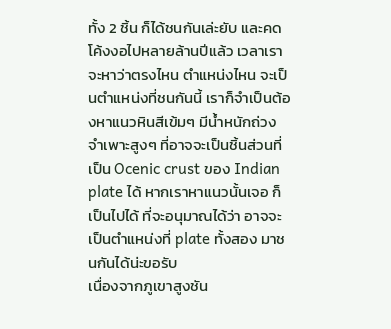ทั้ง 2 ชิ้น ก็ได้ชนกันเล่ะยับ และคดโค้งงอไปหลายล้านปีแล้ว เวลาเราจะหาว่าตรงไหน ตำแหน่งไหน จะเป็นตำแหน่งที่ชนกันนี้ เราก็จำเป็นต้องหาแนวหินสีเข้มๆ มีน้ำหนักถ่วงจำเพาะสูงๆ ที่อาจจะเป็นชิ้นส่วนที่เป็น Ocenic crust ของ Indian plate ได้ หากเราหาแนวนั้นเจอ ก็เป็นไปได้ ที่จะอนุมาณได้ว่า อาจจะเป็นตำแหน่งที่ plate ทั้งสอง มาชนกันได้น่ะขอรับ
เนื่องจากภูเขาสูงชัน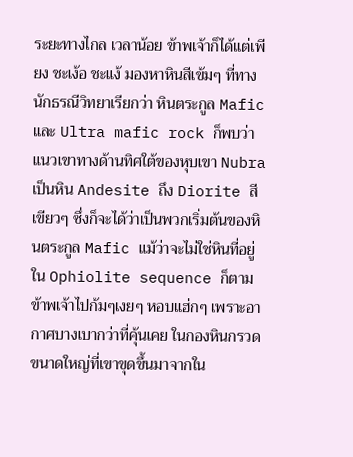ระยะทางไกล เวลาน้อย ข้าพเจ้าก็ได้แต่เพียง ชะเง้อ ชะแง้ มองหาหินสีเข้มๆ ที่ทางนักธรณีวิทยาเรียกว่า หินตระกูล Mafic และ Ultra mafic rock ก็พบว่า แนวเขาทางด้านทิศใต้ของหุบเขา Nubra เป็นหิน Andesite ถึง Diorite สีเขียวๆ ซึ่งก็จะได้ว่าเป็นพวกเริ่มต้นของหินตระกูล Mafic แม้ว่าจะไม่ใช่หินที่อยู่ใน Ophiolite sequence ก็ตาม
ข้าพเจ้าไปก้มๆเงยๆ หอบแฮ่กๆ เพราะอากาศบางเบากว่าที่คุ้นเคย ในกองหินกรวดขนาดใหญ่ที่เขาขุดขึ้นมาจากใน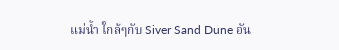แม่น้ำ ใกล้ๆกับ Siver Sand Dune อัน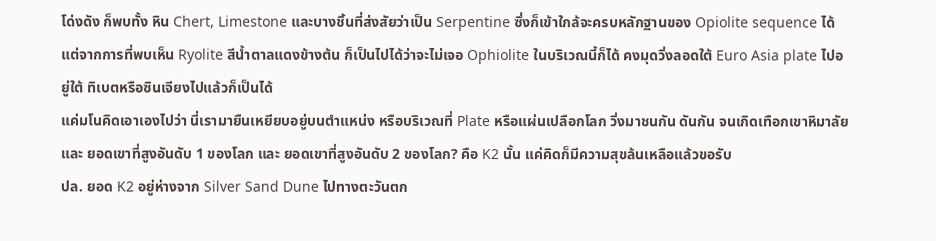โด่งดัง ก็พบทั้ง หิน Chert, Limestone และบางชิ้นที่ส่งสัยว่าเป็น Serpentine ซึ่งก็เข้าใกล้จะครบหลักฐานของ Opiolite sequence ได้ แต่จากการที่พบเห็น Ryolite สีน้ำตาลแดงข้างต้น ก็เป็นไปได้ว่าจะไม่เจอ Ophiolite ในบริเวณนี้ก็ได้ คงมุดวิ่งลอดใต้ Euro Asia plate ไปอยู่ใต้ ทิเบตหรือซินเจียงไปแล้วก็เป็นได้
แค่มโนคิดเอาเองไปว่า นี่เรามายืนเหยียบอยู่บนตำแหน่ง หรือบริเวณที่ Plate หรือแผ่นเปลือกโลก วิ่งมาชนกัน ดันกัน จนเกิดเทือกเขาหิมาลัย และ ยอดเขาที่สูงอันดับ 1 ของโลก และ ยอดเขาที่สูงอันดับ 2 ของโลก? คือ K2 นั้น แค่คิดก็มีความสุขล้นเหลือแล้วขอรับ
ปล. ยอด K2 อยู่ห่างจาก Silver Sand Dune ไปทางตะวันตก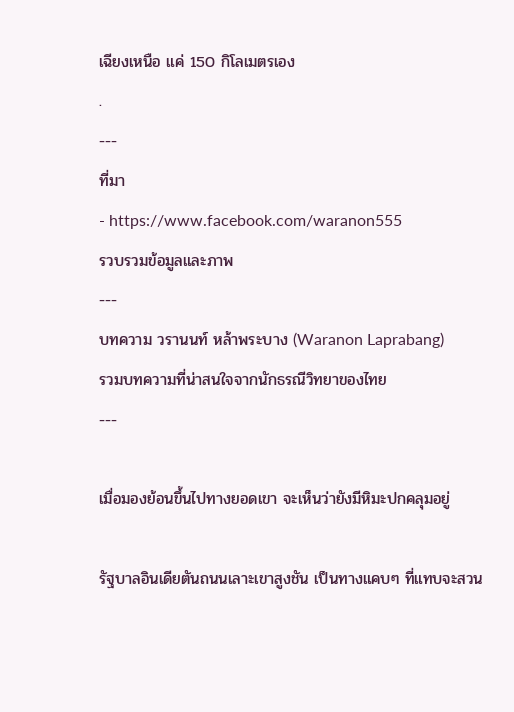เฉียงเหนือ แค่ 150 กิโลเมตรเอง
.
---
ที่มา
- https://www.facebook.com/waranon555
รวบรวมข้อมูลและภาพ
---
บทความ วรานนท์ หล้าพระบาง (Waranon Laprabang)
รวมบทความที่น่าสนใจจากนักธรณีวิทยาของไทย
---

เมื่อมองย้อนขึ้นไปทางยอดเขา จะเห็นว่ายังมีหิมะปกคลุมอยู่

รัฐบาลอินเดียตันถนนเลาะเขาสูงชัน เป็นทางแคบๆ ที่แทบจะสวน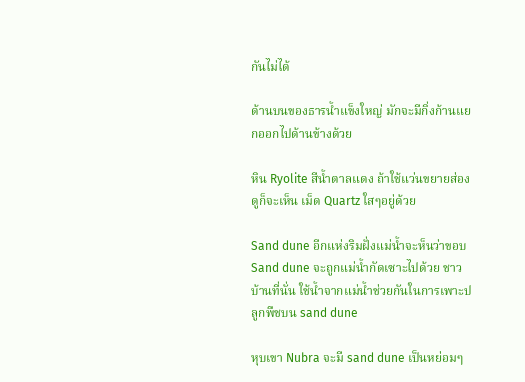กันไม่ได้

ด้านบนของธารน้ำแข็งใหญ่ มักจะมีกิ่งก้านแยกออกไปด้านข้างด้วย

หิน Ryolite สีน้ำตาลแดง ถ้าใช้แว่นขยายส่องดูก็จะเห็น เม็ด Quartz ใสๆอยู่ด้วย

Sand dune อีกแห่งริมฝั่งแม่น้ำจะห็นว่าขอบ Sand dune จะถูกแม่น้ำกัดเซาะไปด้วย ชาวบ้านที่นั่น ใช้น้ำจากแม่น้ำช่วยกันในการเพาะปลูกพืชบน sand dune

หุบเขา Nubra จะมี sand dune เป็นหย่อมๆ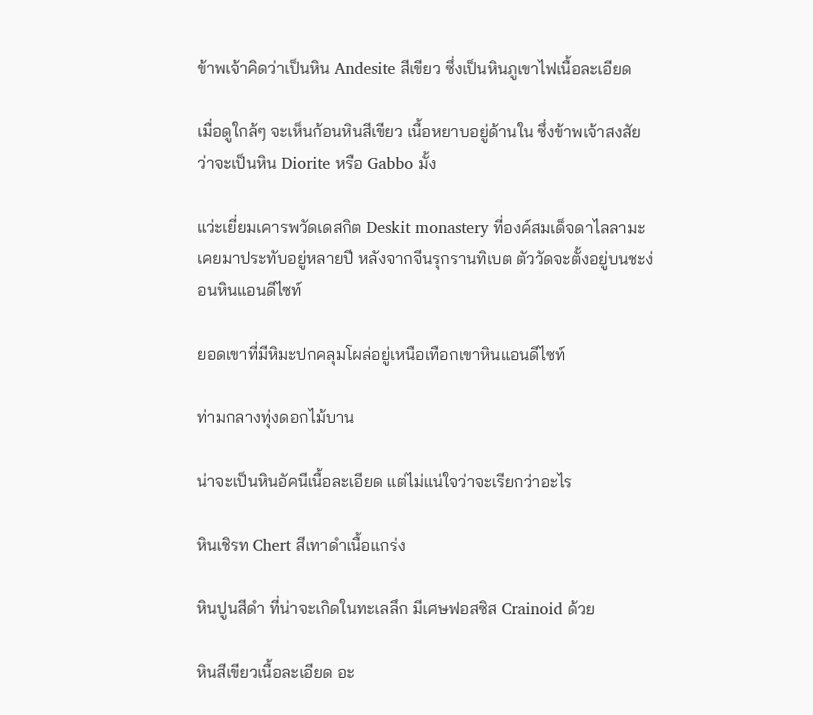ข้าพเจ้าคิดว่าเป็นหิน Andesite สีเขียว ซึ่งเป็นหินภูเขาไฟเนื้อละเอียด

เมื่อดูใกล้ๆ จะเห็นก้อนหินสีเขียว เนื้อหยาบอยู่ด้านใน ซึ่งข้าพเจ้าสงสัยว่าจะเป็นหิน Diorite หรือ Gabbo มั้ง

แว่ะเยี่ยมเคารพวัดเดสกิต Deskit monastery ที่องค์สมเด็จดาไลลามะเคยมาประทับอยู่หลายปี หลังจากจีนรุกรานทิเบต ตัววัดจะตั้งอยู่บนชะง่อนหินแอนดีไซท์

ยอดเขาที่มีหิมะปกคลุมโผล่อยู่เหนือเทือกเขาหินแอนดีไซท์

ท่ามกลางทุ่งดอกไม้บาน

น่าจะเป็นหินอัคนีเนื้อละเอียด แต่ไม่แน่ใจว่าจะเรียกว่าอะไร

หินเชิรท Chert สีเทาดำเนื้อแกร่ง

หินปูนสีดำ ที่น่าจะเกิดในทะเลลึก มีเศษฟอสซิส Crainoid ด้วย

หินสีเขียวเนื้อละเอียด อะ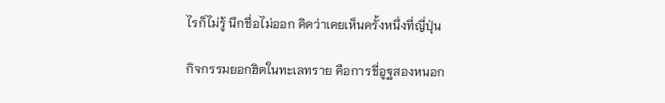ไรก็ไม่รู้ นึกชื่อไม่ออก คิดว่าเคยเห็นครั้งหนึ่งที่ญี่ปุ่น

กิจกรรมยอกฮิตในทะเลทราย คือการขี่อูฐสองหนอก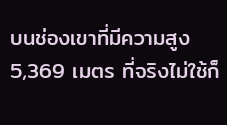บนช่องเขาที่มีความสูง 5,369 เมตร ที่จริงไม่ใช้ก็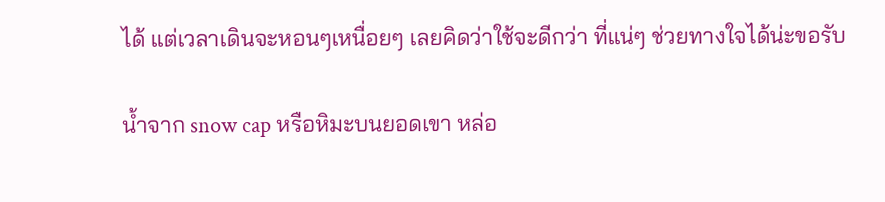ได้ แต่เวลาเดินจะหอนๆเหนื่อยๆ เลยคิดว่าใช้จะดีกว่า ที่แน่ๆ ช่วยทางใจได้น่ะขอรับ

น้ำจาก snow cap หรือหิมะบนยอดเขา หล่อ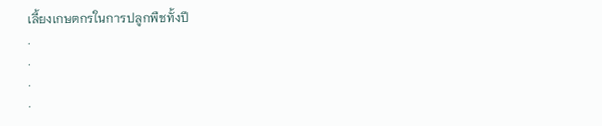เลี้ยงเกษตกรในการปลูกพืชทั้งปี
.
.
.
.